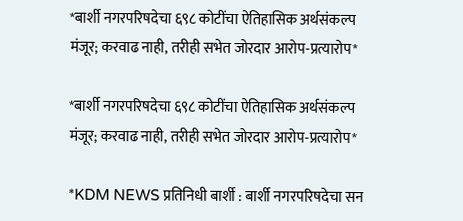*बार्शी नगरपरिषदेचा ६९८ कोटींचा ऐतिहासिक अर्थसंकल्प मंजूर; करवाढ नाही, तरीही सभेत जोरदार आरोप-प्रत्यारोप*

*बार्शी नगरपरिषदेचा ६९८ कोटींचा ऐतिहासिक अर्थसंकल्प मंजूर; करवाढ नाही, तरीही सभेत जोरदार आरोप-प्रत्यारोप*

*KDM NEWS प्रतिनिधी बार्शी : बार्शी नगरपरिषदेचा सन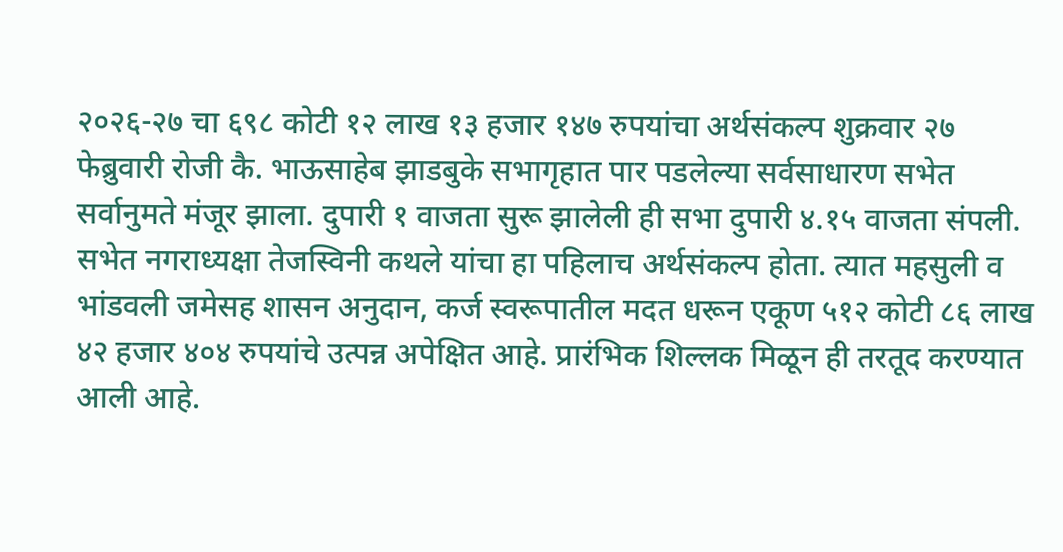२०२६-२७ चा ६९८ कोटी १२ लाख १३ हजार १४७ रुपयांचा अर्थसंकल्प शुक्रवार २७ फेब्रुवारी रोजी कै. भाऊसाहेब झाडबुके सभागृहात पार पडलेल्या सर्वसाधारण सभेत सर्वानुमते मंजूर झाला. दुपारी १ वाजता सुरू झालेली ही सभा दुपारी ४.१५ वाजता संपली. सभेत नगराध्यक्षा तेजस्विनी कथले यांचा हा पहिलाच अर्थसंकल्प होता. त्यात महसुली व भांडवली जमेसह शासन अनुदान, कर्ज स्वरूपातील मदत धरून एकूण ५१२ कोटी ८६ लाख ४२ हजार ४०४ रुपयांचे उत्पन्न अपेक्षित आहे. प्रारंभिक शिल्लक मिळून ही तरतूद करण्यात आली आहे.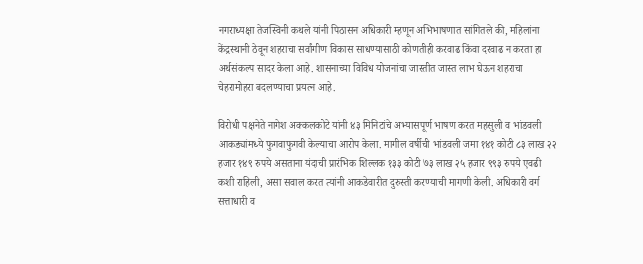नगराध्यक्षा तेजस्विनी कथले यांनी पिठासन अधिकारी म्हणून अभिभाषणात सांगितले की, महिलांना केंद्रस्थानी ठेवून शहराचा सर्वांगीण विकास साधण्यासाठी कोणतीही करवाढ किंवा दरवाढ न करता हा अर्थसंकल्प सादर केला आहे. शासनाच्या विविध योजनांचा जास्तीत जास्त लाभ घेऊन शहराचा चेहरामोहरा बदलण्याचा प्रयत्न आहे.

विरोधी पक्षनेते नागेश अक्कलकोटे यांनी ४३ मिनिटांचे अभ्यासपूर्ण भाषण करत महसुली व भांडवली आकड्यांमध्ये फुगवाफुगवी केल्याचा आरोप केला. मागील वर्षीची भांडवली जमा १४१ कोटी ८३ लाख २२ हजार १४९ रुपये असताना यंदाची प्रारंभिक शिल्लक १३३ कोटी ७३ लाख २५ हजार ९९३ रुपये एवढी कशी राहिली, असा सवाल करत त्यांनी आकडेवारीत दुरुस्ती करण्याची मागणी केली. अधिकारी वर्ग सत्ताधारी व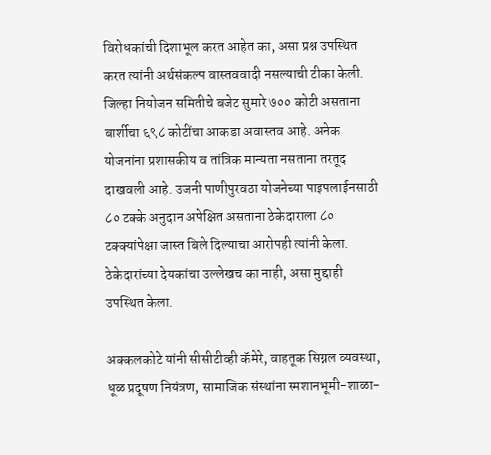विरोधकांची दिशाभूल करत आहेत का, असा प्रश्न उपस्थित करत त्यांनी अर्थसंकल्प वास्तववादी नसल्याची टीका केली. जिल्हा नियोजन समितीचे बजेट सुमारे ७०० कोटी असताना बार्शीचा ६९८ कोटींचा आकडा अवास्तव आहे. अनेक योजनांना प्रशासकीय व तांत्रिक मान्यता नसताना तरतूद दाखवली आहे. उजनी पाणीपुरवठा योजनेच्या पाइपलाईनसाठी ८० टक्के अनुदान अपेक्षित असताना ठेकेदाराला ८० टक्क्यांपेक्षा जास्त बिले दिल्याचा आरोपही त्यांनी केला. ठेकेदारांच्या देयकांचा उल्लेखच का नाही, असा मुद्दाही उपस्थित केला.

अक्कलकोटे यांनी सीसीटीव्ही कॅमेरे, वाहतूक सिग्नल व्यवस्था, धूळ प्रदूषण नियंत्रण, सामाजिक संस्थांना स्मशानभूमी-शाळा-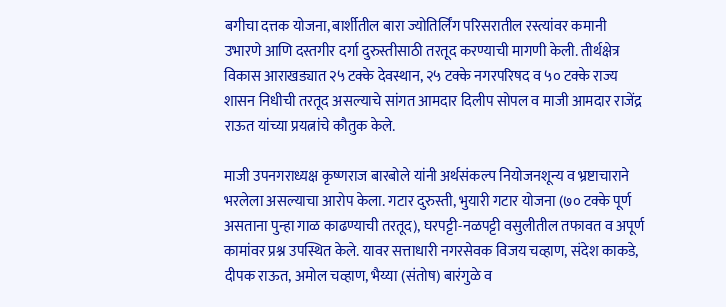बगीचा दत्तक योजना, बार्शीतील बारा ज्योतिर्लिंग परिसरातील रस्त्यांवर कमानी उभारणे आणि दस्तगीर दर्गा दुरुस्तीसाठी तरतूद करण्याची मागणी केली. तीर्थक्षेत्र विकास आराखड्यात २५ टक्के देवस्थान, २५ टक्के नगरपरिषद व ५० टक्के राज्य शासन निधीची तरतूद असल्याचे सांगत आमदार दिलीप सोपल व माजी आमदार राजेंद्र राऊत यांच्या प्रयत्नांचे कौतुक केले.

माजी उपनगराध्यक्ष कृष्णराज बारबोले यांनी अर्थसंकल्प नियोजनशून्य व भ्रष्टाचाराने भरलेला असल्याचा आरोप केला. गटार दुरुस्ती, भुयारी गटार योजना (७० टक्के पूर्ण असताना पुन्हा गाळ काढण्याची तरतूद), घरपट्टी-नळपट्टी वसुलीतील तफावत व अपूर्ण कामांवर प्रश्न उपस्थित केले. यावर सत्ताधारी नगरसेवक विजय चव्हाण, संदेश काकडे, दीपक राऊत, अमोल चव्हाण, भैय्या (संतोष) बारंगुळे व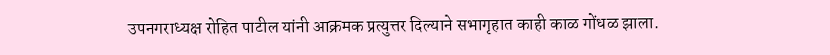उपनगराध्यक्ष रोहित पाटील यांनी आक्रमक प्रत्युत्तर दिल्याने सभागृहात काही काळ गोंधळ झाला.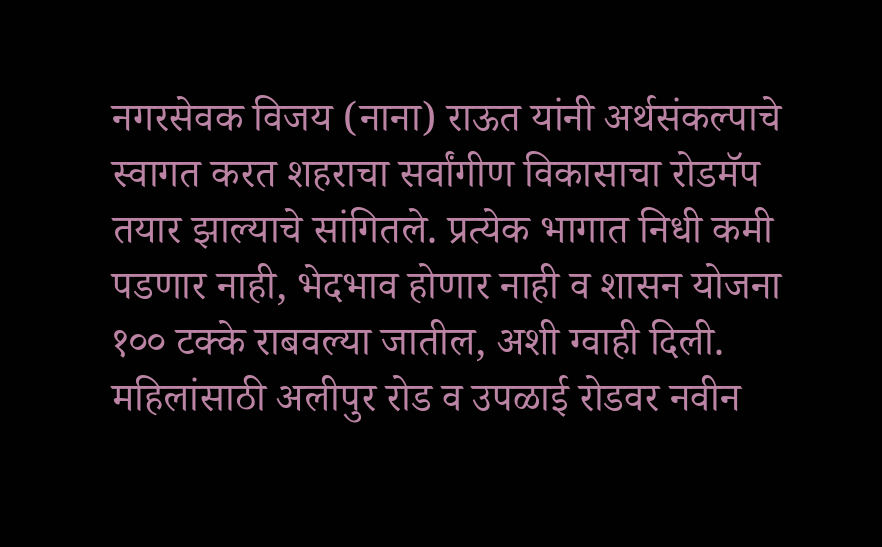नगरसेवक विजय (नाना) राऊत यांनी अर्थसंकल्पाचे स्वागत करत शहराचा सर्वांगीण विकासाचा रोडमॅप तयार झाल्याचे सांगितले. प्रत्येक भागात निधी कमी पडणार नाही, भेदभाव होणार नाही व शासन योजना १०० टक्के राबवल्या जातील, अशी ग्वाही दिली. महिलांसाठी अलीपुर रोड व उपळाई रोडवर नवीन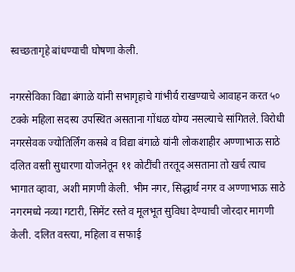स्वच्छतागृहे बांधण्याची घोषणा केली.

नगरसेविका विद्या बंगाळे यांनी सभागृहाचे गांभीर्य राखण्याचे आवाहन करत ५० टक्के महिला सदस्य उपस्थित असताना गोंधळ योग्य नसल्याचे सांगितले. विरोधी नगरसेवक ज्योतिर्लिंग कसबे व विद्या बंगाळे यांनी लोकशाहीर अण्णाभाऊ साठे दलित वस्ती सुधारणा योजनेतून ११ कोटींची तरतूद असताना तो खर्च त्याच भागात व्हावा, अशी मागणी केली. भीम नगर, सिद्धार्थ नगर व अण्णाभाऊ साठे नगरमध्ये नव्या गटारी, सिमेंट रस्ते व मूलभूत सुविधा देण्याची जोरदार मागणी केली. दलित वस्त्या, महिला व सफाई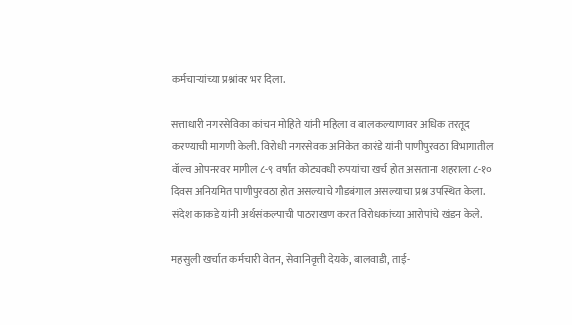कर्मचाऱ्यांच्या प्रश्नांवर भर दिला.

सत्ताधारी नगरसेविका कांचन मोहिते यांनी महिला व बालकल्याणावर अधिक तरतूद करण्याची मागणी केली. विरोधी नगरसेवक अनिकेत कारंडे यांनी पाणीपुरवठा विभागातील वॉल्व ओपनरवर मागील ८-९ वर्षांत कोट्यवधी रुपयांचा खर्च होत असताना शहराला ८-१० दिवस अनियमित पाणीपुरवठा होत असल्याचे गौडबंगाल असल्याचा प्रश्न उपस्थित केला. संदेश काकडे यांनी अर्थसंकल्पाची पाठराखण करत विरोधकांच्या आरोपांचे खंडन केले.

महसुली खर्चात कर्मचारी वेतन, सेवानिवृत्ती देयके, बालवाडी, ताई-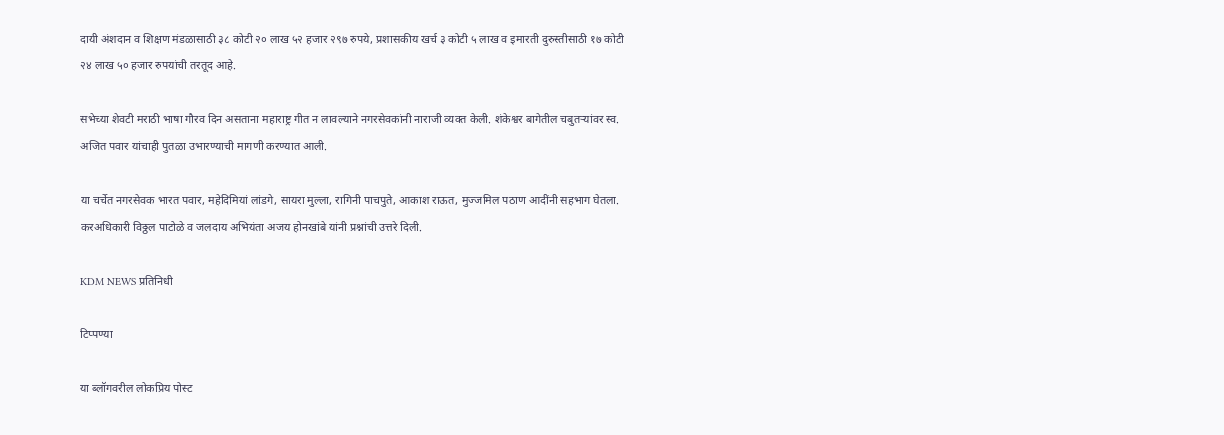दायी अंशदान व शिक्षण मंडळासाठी ३८ कोटी २० लाख ५२ हजार २९७ रुपये, प्रशासकीय खर्च ३ कोटी ५ लाख व इमारती दुरुस्तीसाठी १७ कोटी २४ लाख ५० हजार रुपयांची तरतूद आहे.

सभेच्या शेवटी मराठी भाषा गौरव दिन असताना महाराष्ट्र गीत न लावल्याने नगरसेवकांनी नाराजी व्यक्त केली. शंकेश्वर बागेतील चबुतऱ्यांवर स्व. अजित पवार यांचाही पुतळा उभारण्याची मागणी करण्यात आली.

या चर्चेत नगरसेवक भारत पवार, महेदिमियां लांडगे, सायरा मुल्ला, रागिनी पाचपुते, आकाश राऊत, मुज्जमिल पठाण आदींनी सहभाग घेतला. करअधिकारी विठ्ठल पाटोळे व जलदाय अभियंता अजय होनखांबे यांनी प्रश्नांची उत्तरे दिली.

KDM NEWS प्रतिनिधी

टिप्पण्या

या ब्लॉगवरील लोकप्रिय पोस्ट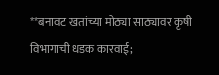**बनावट खतांच्या मोठ्या साठ्यावर कृषी विभागाची धडक कारवाई;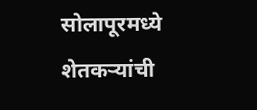सोलापूरमध्ये शेतकऱ्यांची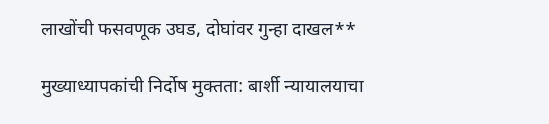लाखोंची फसवणूक उघड, दोघांवर गुन्हा दाखल**

मुख्याध्यापकांची निर्दोष मुक्तता: बार्शी न्यायालयाचा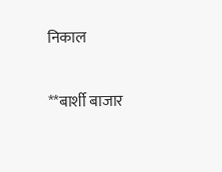निकाल

**बार्शी बाजार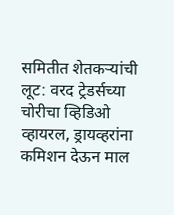समितीत शेतकऱ्यांची लूट: वरद ट्रेडर्सच्या चोरीचा व्हिडिओ व्हायरल, ड्रायव्हरांना कमिशन देऊन माल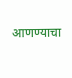आणण्याचा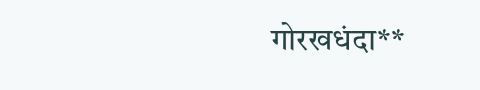गोरखधंदा**